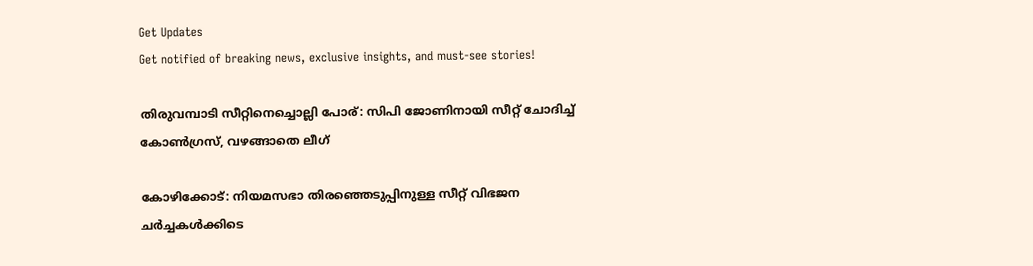Get Updates
Get notified of breaking news, exclusive insights, and must-see stories!

തിരുവമ്പാടി സീറ്റിനെച്ചൊല്ലി പോര്: സിപി ജോണിനായി സീറ്റ് ചോദിച്ച് കോൺഗ്രസ്, വഴങ്ങാതെ ലീഗ്

കോഴിക്കോട്: നിയമസഭാ തിരഞ്ഞെടുപ്പിനുള്ള സീറ്റ് വിഭജന ചർച്ചകള്‍ക്കിടെ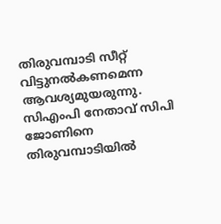തിരുവമ്പാടി സീറ്റ് വിട്ടുനൽകണമെന്ന ആവശ്യമുയരുന്നു. സിഎംപി നേതാവ് സിപി ജോണിനെ തിരുവമ്പാടിയിൽ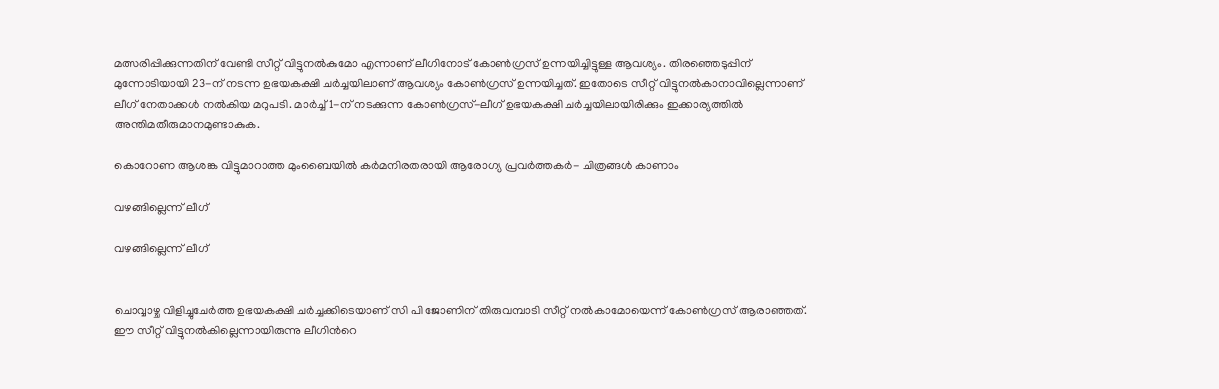മത്സരിപ്പിക്കുന്നതിന് വേണ്ടി സീറ്റ് വിട്ടുനല്‍കുമോ എന്നാണ് ലീഗിനോട് കോണ്‍ഗ്രസ് ഉന്നയിച്ചിട്ടുള്ള ആവശ്യം. തിരഞ്ഞെടുപ്പിന് മുന്നോടിയായി 23-ന് നടന്ന ഉഭയകക്ഷി ചര്‍ച്ചയിലാണ് ആവശ്യം കോൺഗ്രസ് ഉന്നയിച്ചത്. ഇതോടെ സീറ്റ് വിട്ടുനല്‍കാനാവില്ലെന്നാണ് ലീഗ് നേതാക്കള്‍ നല്‍കിയ മറുപടി. മാര്‍ച്ച് 1-ന് നടക്കുന്ന കോണ്‍ഗ്രസ്-ലീഗ് ഉഭയകക്ഷി ചര്‍ച്ചയിലായിരിക്കും ഇക്കാര്യത്തിൽ അന്തിമതീരുമാനമുണ്ടാകുക.

കൊറോണ ആശങ്ക വിട്ടുമാറാത്ത മുംബൈയില്‍ കര്‍മനിരതരായി ആരോഗ്യ പ്രവര്‍ത്തകര്‍- ചിത്രങ്ങള്‍ കാണാം

വഴങ്ങില്ലെന്ന് ലീഗ്

വഴങ്ങില്ലെന്ന് ലീഗ്


ചൊവ്വാഴ്ച വിളിച്ചുചേർത്ത ഉഭയകക്ഷി ചര്‍ച്ചക്കിടെയാണ് സി പി ജോണിന് തിരുവമ്പാടി സീറ്റ് നല്‍കാമോയെന്ന് കോണ്‍ഗ്രസ് ആരാഞ്ഞത്. ഈ സീറ്റ് വിട്ടുനൽകില്ലെന്നായിരുന്നു ലീഗിന്‍റെ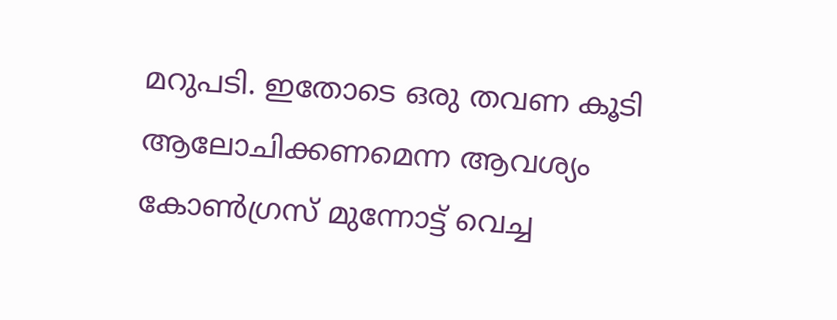മറുപടി. ഇതോടെ ഒരു തവണ കൂടി ആലോചിക്കണമെന്ന ആവശ്യം കോണ്‍ഗ്രസ് മുന്നോട്ട് വെച്ച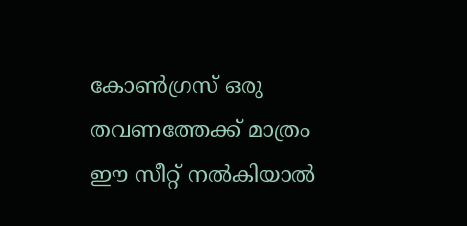കോൺഗ്രസ് ഒരു തവണത്തേക്ക് മാത്രം ഈ സീറ്റ് നല്‍കിയാല്‍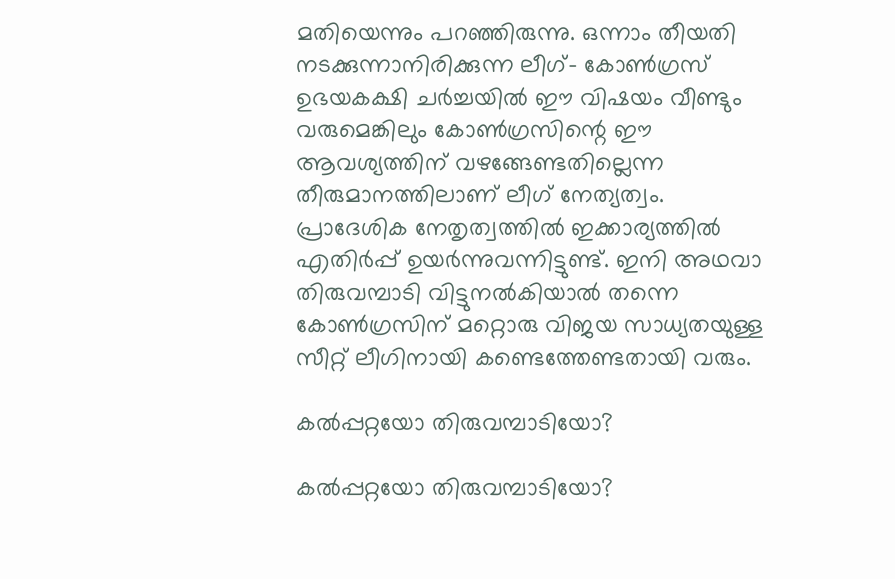മതിയെന്നും പറഞ്ഞിരുന്നു. ഒന്നാം തീയതി നടക്കുന്നാനിരിക്കുന്ന ലീഗ്- കോൺഗ്രസ് ഉഭയകക്ഷി ചര്‍ച്ചയില്‍ ഈ വിഷയം വീണ്ടും വരുമെങ്കിലും കോൺഗ്രസിന്റെ ഈ ആവശ്യത്തിന് വഴങ്ങേണ്ടതില്ലെന്ന തീരുമാനത്തിലാണ് ലീഗ് നേത്യത്വം. പ്രാദേശിക നേതൃത്വത്തിൽ ഇക്കാര്യത്തിൽ എതിർപ്പ് ഉയർന്നുവന്നിട്ടുണ്ട്. ഇനി അഥവാ തിരുവമ്പാടി വിട്ടുനൽകിയാൽ തന്നെ കോൺഗ്രസിന് മറ്റൊരു വിജയ സാധ്യതയുള്ള സീറ്റ് ലീഗിനായി കണ്ടെത്തേണ്ടതായി വരും.

കൽപ്പറ്റയോ തിരുവമ്പാടിയോ?

കൽപ്പറ്റയോ തിരുവമ്പാടിയോ?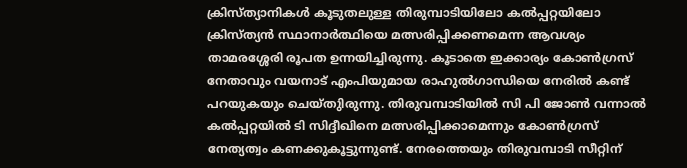ക്രിസ്ത്യാനികള്‍ കൂടുതലുള്ള തിരുമ്പാടിയിലോ കല്‍പ്പറ്റയിലോ ക്രിസ്ത്യന്‍ സ്ഥാനാര്‍ത്ഥിയെ മത്സരിപ്പിക്കണമെന്ന ആവശ്യം താമരശ്ശേരി രൂപത ഉന്നയിച്ചിരുന്നു. കൂടാതെ ഇക്കാര്യം കോൺഗ്രസ് നേതാവും വയനാട് എംപിയുമായ രാഹുല്‍ഗാന്ധിയെ നേരിൽ കണ്ട് പറയുകയും ചെയ്തുിരുന്നു. തിരുവമ്പാടിയില്‍ സി പി ജോണ്‍ വന്നാല്‍ കല്‍പ്പറ്റയില്‍ ടി സിദ്ദീഖിനെ മത്സരിപ്പിക്കാമെന്നും കോണ്‍ഗ്രസ് നേത്യത്വം കണക്കുകൂട്ടുന്നുണ്ട്. നേരത്തെയും തിരുവമ്പാടി സീറ്റിന്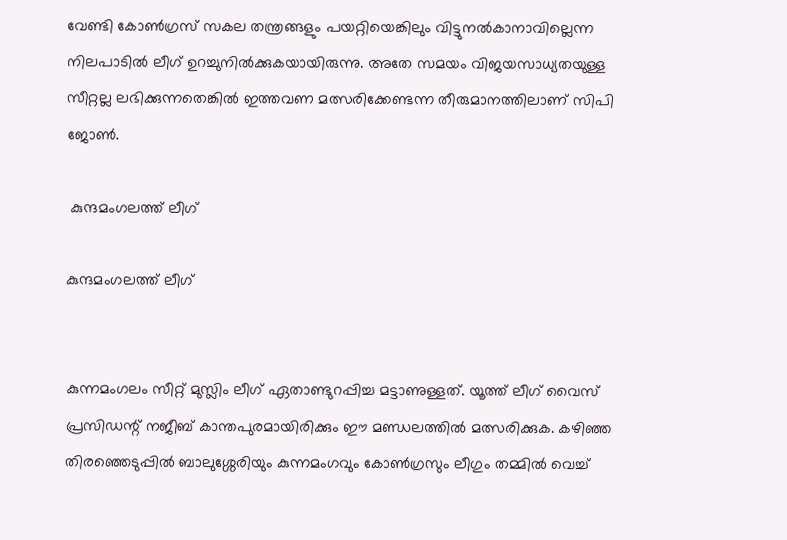വേണ്ടി കോണ്‍ഗ്രസ് സകല തന്ത്രങ്ങളും പയറ്റിയെങ്കിലും വിട്ടുനൽകാനാവില്ലെന്ന നിലപാടിൽ ലീഗ് ഉറച്ചുനിൽക്കുകയായിരുന്നു. അതേ സമയം വിജയസാധ്യതയുള്ള സീറ്റല്ല ലഭിക്കുന്നതെങ്കിൽ ഇത്തവണ മത്സരിക്കേണ്ടന്ന തീരുമാനത്തിലാണ് സിപി ജോൺ.

 കുന്ദമംഗലത്ത് ലീഗ്

കുന്ദമംഗലത്ത് ലീഗ്


കുന്നമംഗലം സീറ്റ് മുസ്ലിം ലീഗ് ഏതാണ്ടുറപ്പിച്ച മട്ടാണുള്ളത്. യൂത്ത് ലീഗ് വൈസ് പ്രസിഡന്റ് നജീബ് കാന്തപുരമായിരിക്കും ഈ മണ്ഡലത്തിൽ മത്സരിക്കുക. കഴിഞ്ഞ തിരഞ്ഞെടുപ്പിൽ ബാലുശ്ശേരിയും കുന്നമംഗവും കോൺഗ്രസും ലീഗും തമ്മിൽ വെച്ച്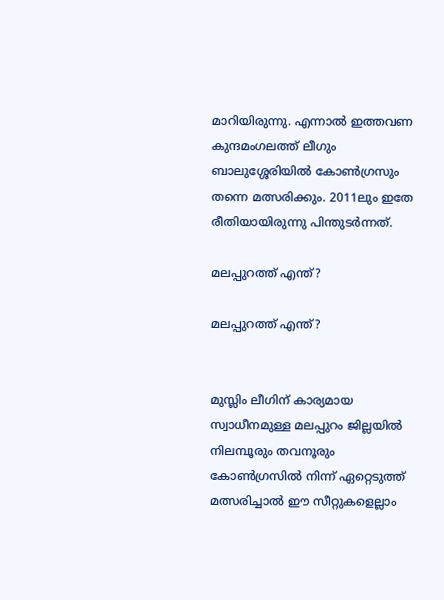മാറിയിരുന്നു. എന്നാൽ ഇത്തവണ കുന്ദമംഗലത്ത് ലീഗും ബാലുശ്ശേരിയിൽ കോൺഗ്രസും തന്നെ മത്സരിക്കും. 2011ലും ഇതേ രീതിയായിരുന്നു പിന്തുടർന്നത്.

മലപ്പുറത്ത് എന്ത്?

മലപ്പുറത്ത് എന്ത്?


മുസ്ലിം ലീഗിന് കാര്യമായ സ്വാധീനമുള്ള മലപ്പുറം ജില്ലയിൽ നിലമ്പൂരും തവനൂരും കോൺഗ്രസിൽ നിന്ന് ഏറ്റെടുത്ത് മത്സരിച്ചാൽ ഈ സീറ്റുകളെല്ലാം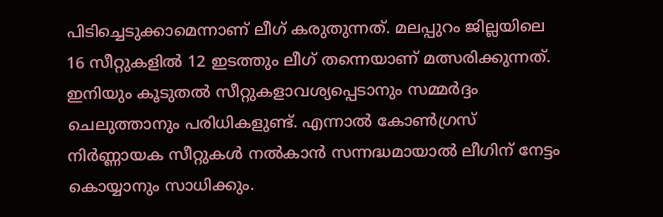പിടിച്ചെടുക്കാമെന്നാണ് ലീഗ് കരുതുന്നത്. മലപ്പുറം ജില്ലയിലെ 16 സീറ്റുകളിൽ 12 ഇടത്തും ലീഗ് തന്നെയാണ് മത്സരിക്കുന്നത്. ഇനിയും കൂടുതൽ സീറ്റുകളാവശ്യപ്പെടാനും സമ്മർദ്ദം ചെലുത്താനും പരിധികളുണ്ട്. എന്നാൽ കോൺഗ്രസ് നിർണ്ണായക സീറ്റുകള്‍ നൽകാൻ സന്നദ്ധമായാൽ ലീഗിന് നേട്ടം കൊയ്യാനും സാധിക്കും.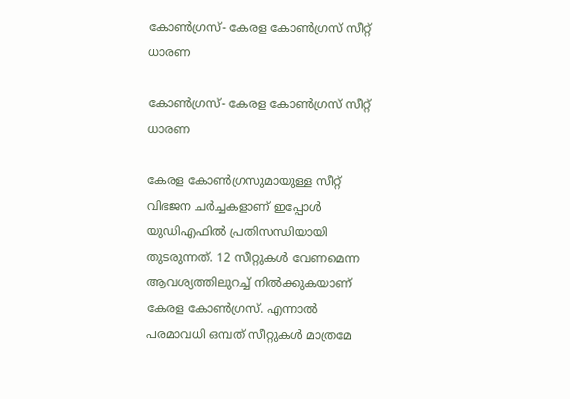കോൺഗ്രസ്- കേരള കോൺഗ്രസ് സീറ്റ് ധാരണ

കോൺഗ്രസ്- കേരള കോൺഗ്രസ് സീറ്റ് ധാരണ

കേരള കോൺഗ്രസുമായുള്ള സീറ്റ് വിഭജന ചർച്ചകളാണ് ഇപ്പോള്‍ യുഡിഎഫിൽ പ്രതിസന്ധിയായി തുടരുന്നത്. 12 സീറ്റുകള്‍ വേണമെന്ന ആവശ്യത്തിലുറച്ച് നിൽക്കുകയാണ് കേരള കോൺഗ്രസ്. എന്നാൽ പരമാവധി ഒമ്പത് സീറ്റുകള്‍ മാത്രമേ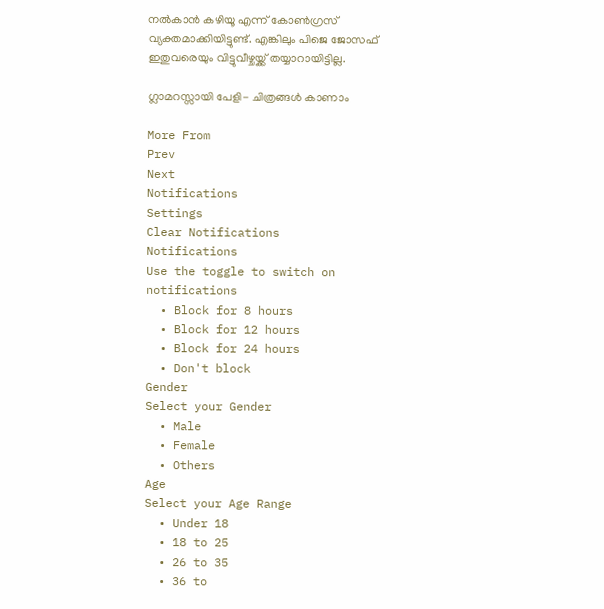നൽകാൻ കഴിയൂ എന്ന് കോൺഗ്രസ് വ്യക്തമാക്കിയിട്ടുണ്ട്. എങ്കിലും പിജെ ജോസഫ് ഇതുവരെയും വിട്ടുവീഴ്ചയ്ക്ക് തയ്യാറായിട്ടില്ല.

ഗ്ലാമറസ്സായി പേളി- ചിത്രങ്ങൾ കാണാം

More From
Prev
Next
Notifications
Settings
Clear Notifications
Notifications
Use the toggle to switch on notifications
  • Block for 8 hours
  • Block for 12 hours
  • Block for 24 hours
  • Don't block
Gender
Select your Gender
  • Male
  • Female
  • Others
Age
Select your Age Range
  • Under 18
  • 18 to 25
  • 26 to 35
  • 36 to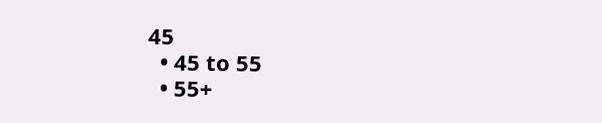45
  • 45 to 55
  • 55+